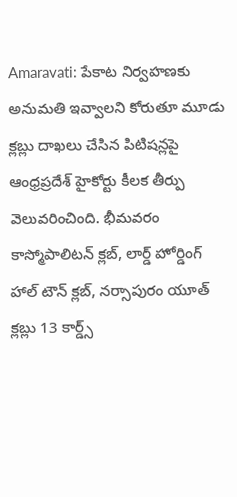Amaravati: పేకాట నిర్వహణకు అనుమతి ఇవ్వాలని కోరుతూ మూడు క్లబ్లు దాఖలు చేసిన పిటిషన్లపై ఆంధ్రప్రదేశ్ హైకోర్టు కీలక తీర్పు వెలువరించింది. భీమవరం కాస్మోపాలిటన్ క్లబ్, లార్డ్ హోర్డింగ్ హాల్ టౌన్ క్లబ్, నర్సాపురం యూత్ క్లబ్లు 13 కార్డ్స్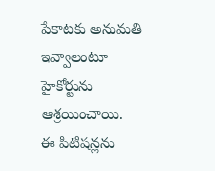పేకాటకు అనుమతి ఇవ్వాలంటూ హైకోర్టును ఆశ్రయించాయి.
ఈ పిటిషన్లను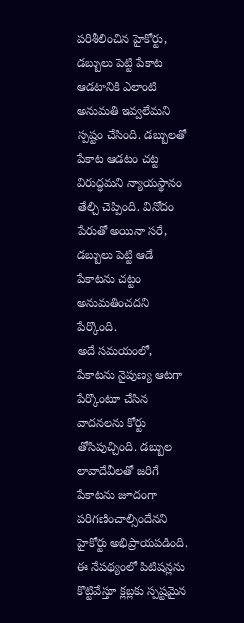పరిశీలించిన హైకోర్టు, డబ్బులు పెట్టి పేకాట ఆడటానికి ఎలాంటి అనుమతి ఇవ్వలేమని స్పష్టం చేసింది. డబ్బులతో పేకాట ఆడటం చట్ట విరుద్ధమని న్యాయస్థానం తేల్చి చెప్పింది. వినోదం పేరుతో అయినా సరే, డబ్బులు పెట్టి ఆడే పేకాటను చట్టం అనుమతించదని పేర్కొంది.
అదే సమయంలో, పేకాటను నైపుణ్య ఆటగా పేర్కొంటూ చేసిన వాదనలను కోర్టు తోసిపుచ్చింది. డబ్బుల లావాదేవీలతో జరిగే పేకాటను జూదంగా పరిగణించాల్సిందేనని హైకోర్టు అభిప్రాయపడింది. ఈ నేపథ్యంలో పిటిషన్లను కొట్టివేస్తూ క్లబ్లకు స్పష్టమైన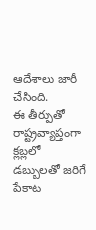ఆదేశాలు జారీ చేసింది.
ఈ తీర్పుతో రాష్ట్రవ్యాప్తంగా క్లబ్లలో డబ్బులతో జరిగే పేకాట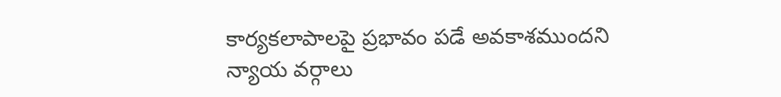కార్యకలాపాలపై ప్రభావం పడే అవకాశముందని న్యాయ వర్గాలు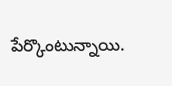పేర్కొంటున్నాయి.